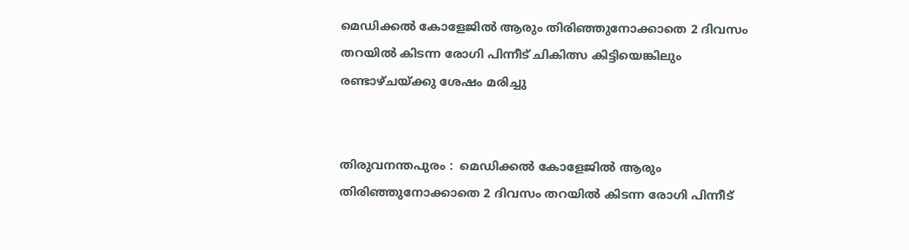മെഡിക്കൽ കോളേജിൽ ആരും തിരിഞ്ഞുനോക്കാതെ 2 ദിവസം തറയിൽ കിടന്ന രോഗി പിന്നീട് ചികിത്സ കിട്ടിയെങ്കിലും രണ്ടാഴ്ചയ്ക്കു ശേഷം മരിച്ചു


തിരുവനന്തപുരം :  മെഡിക്കൽ കോളേജിൽ ആരും തിരിഞ്ഞുനോക്കാതെ 2 ദിവസം തറയിൽ കിടന്ന രോഗി പിന്നീട്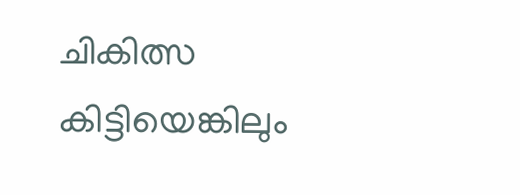ചികിത്സ കിട്ടിയെങ്കിലും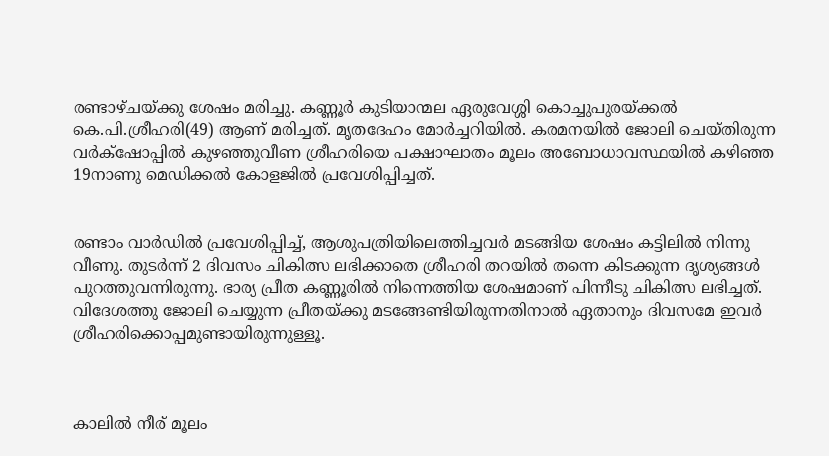രണ്ടാഴ്ചയ്ക്കു ശേഷം മരിച്ചു. കണ്ണൂർ കുടിയാന്മല ഏരുവേശ്ശി കൊച്ചുപുരയ്ക്കൽ കെ.പി.ശ്രീഹരി(49) ആണ് ‌മരിച്ചത്. മൃതദേഹം മോർച്ചറിയിൽ. കരമനയിൽ ജോലി ചെയ്തിരുന്ന വർക്‌ഷോപ്പിൽ കുഴഞ്ഞുവീണ ശ്രീഹരിയെ പക്ഷാഘാതം മൂലം അബോധാവസ്ഥയി‍ൽ കഴിഞ്ഞ 19നാണു മെഡിക്കൽ കോളജിൽ പ്രവേശിപ്പിച്ചത്.


രണ്ടാം വാർഡിൽ പ്രവേശിപ്പിച്ച്, ആശുപത്രിയിലെത്തിച്ചവർ മടങ്ങിയ ശേഷം കട്ടിലിൽ നിന്നു വീണു. തുടർന്ന് 2 ദിവസം ചികിത്സ ലഭിക്കാതെ ശ്രീഹരി തറയിൽ തന്നെ കിടക്കുന്ന ദൃശ്യങ്ങൾ പുറത്തുവന്നിരുന്നു. ഭാര്യ പ്രീത കണ്ണൂരിൽ നിന്നെത്തിയ ശേഷമാണ് പിന്നീടു ചികിത്സ ലഭിച്ചത്. വിദേശത്തു ജോലി ചെയ്യുന്ന പ്രീതയ്ക്കു മടങ്ങേണ്ടിയിരുന്നതിനാൽ ഏതാനും ദിവസമേ ഇവർ ശ്രീഹരിക്കൊപ്പമുണ്ടായിരുന്നുള്ളൂ.



കാലിൽ നീര് മൂലം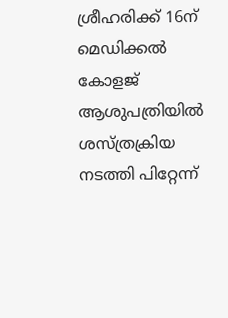ശ്രീഹരിക്ക് 16ന് മെഡിക്കൽ കോളജ് ആശുപത്രിയിൽ ശസ്ത്രക്രിയ നടത്തി പിറ്റേന്ന്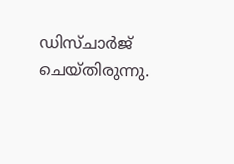ഡി‌സ്ചാർജ് ചെയ്തിരുന്നു.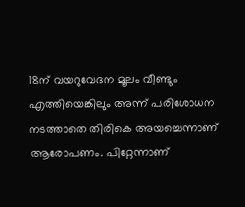18ന് വയറുവേദന മൂലം വീണ്ടും എത്തിയെങ്കിലും അന്ന് പരിശോധന നടത്താതെ തിരികെ അയച്ചെന്നാണ് ആരോപണം. പിറ്റേന്നാണ്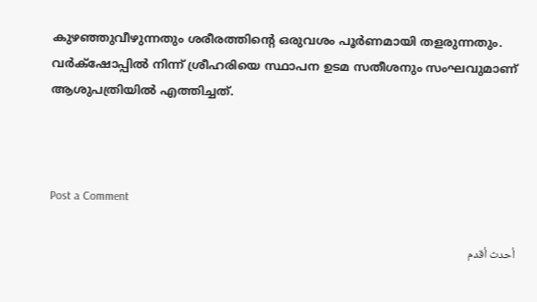കുഴ‍ഞ്ഞുവീഴുന്നതും ശരീരത്തിന്റെ ഒരുവശം പൂർണമായി തളരുന്നതും. വർക്‌ഷോപ്പിൽ നിന്ന് ശ്രീഹരിയെ സ്ഥാപന ഉടമ സതീശനും സംഘവുമാണ് ആശുപത്രിയിൽ എത്തിച്ചത്.



Post a Comment

أحدث أقدم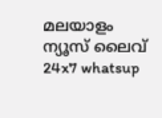മലയാളം ന്യൂസ്‌ ലൈവ് 24x7 whatsup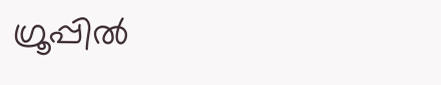ഗ്രൂപ്പിൽ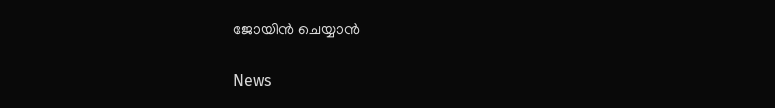ജോയിൻ ചെയ്യാൻ

News